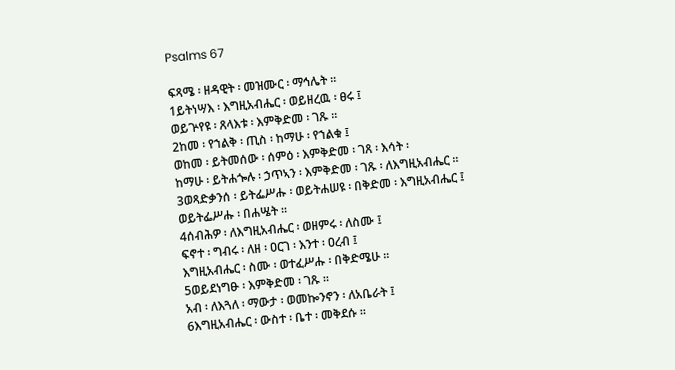Psalms 67

ፍጻሜ ፡ ዘዳዊት ፡ መዝሙር ፡ ማኅሌት ።
1ይትነሣእ ፡ እግዚአብሔር ፡ ወይዘረዉ ፡ ፀሩ ፤
ወይጕየዩ ፡ ጸላእቱ ፡ እምቅድመ ፡ ገጹ ።
2ከመ ፡ የኀልቅ ፡ ጢስ ፡ ከማሁ ፡ የኀልቁ ፤
ወከመ ፡ ይትመሰው ፡ ሰምዕ ፡ እምቅድመ ፡ ገጸ ፡ እሳት ፡
ከማሁ ፡ ይትሐጐሉ ፡ ኃጥኣን ፡ እምቅድመ ፡ ገጹ ፡ ለእግዚአብሔር ።
3ወጻድቃንሰ ፡ ይትፌሥሑ ፡ ወይትሐሠዩ ፡ በቅድመ ፡ እግዚአብሔር ፤
ወይትፌሥሑ ፡ በሐሤት ።
4ሰብሕዎ ፡ ለእግዚአብሔር ፡ ወዘምሩ ፡ ለስሙ ፤
ፍኖተ ፡ ግብሩ ፡ ለዘ ፡ ዐርገ ፡ እንተ ፡ ዐረብ ፤
እግዚአብሔር ፡ ስሙ ፡ ወተፈሥሑ ፡ በቅድሜሁ ።
5ወይደነግፁ ፡ እምቅድመ ፡ ገጹ ።
አብ ፡ ለእጓለ ፡ ማውታ ፡ ወመኰንኖን ፡ ለአቤራት ፤
6እግዚአብሔር ፡ ውስተ ፡ ቤተ ፡ መቅደሱ ።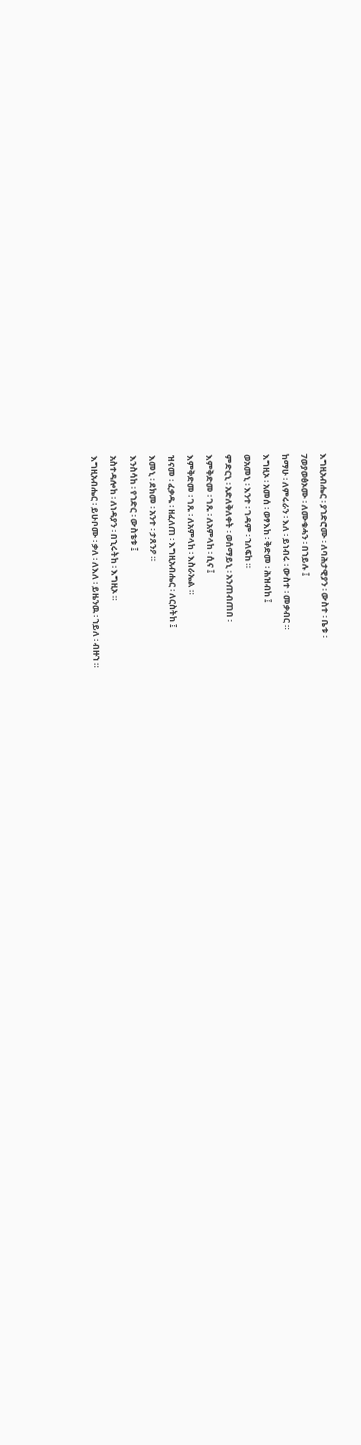እግዚአብሔር ፡ ያኀድሮሙ ፡ ለባሕታዊያን ፡ ውስተ ፡ ቤቱ ፡
7ወያወፅኦሙ ፡ ለሙቁሓን ፡ በኀይሉ ፤
ከማሁ ፡ ለምሩራን ፡ እለ ፡ ይነብሩ ፡ ውስተ ፡ መቃብር ።
እግዚኦ ፡ አመሰ ፡ ወፃእከ ፡ ቅድመ ፡ ሕዝብከ ፤
ወአመኒ ፡ እንተ ፡ ገዳም ፡ ኀለፍከ ።
ምድርኒ ፡ አድለቅለቀት ፡ ወሰማይኒ ፡ አንጠብጠበ ፡
እምቅድመ ፡ ገጹ ፡ ለአምላከ ፡ ሲና ፤
እምቅድመ ፡ ገጹ ፡ ለአምላከ ፡ እስራኤል ።
ዝናመ ፡ ፈቃዱ ፡ ዘፈለጠ ፡ እግዚአብሔር ፡ ለርስትከ ፤
እመኒ ፡ ደክመ ፡ አንተ ፡ ታጸንዖ ።
እንስሳከ ፡ የኀድር ፡ ውስቴቱ ፤
አስተዳሎከ ፡ ለነዳያን ፡ በኂሩትከ ፡ እግዚኦ ።
እግዚአብሔር ፡ ይሁቦሙ ፡ ቃለ ፡ ለእለ ፡ ይዜንዉ ፡ ኀይለ ፡ ብዙኀ ።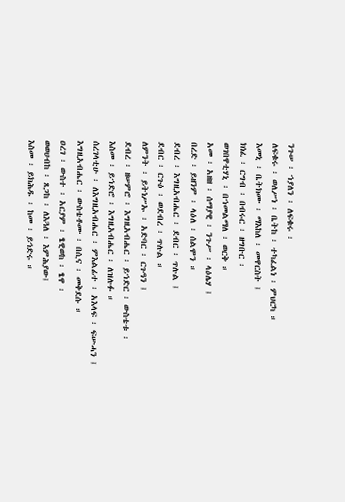ንጉሠ ፡ ኀያለን ፡ ለፍቁሩ ፡
ለፍቁሩ ፡ ወለሥነ ፡ ቤትከ ፡ ተካፈልነ ፡ ምህርካ ።
እመኒ ፡ ቤትክሙ ፡ ማእከለ ፡ መዋርስት ፤
ክነፈ ፡ ርግብ ፡ በብሩር ፡ ዘግቡር ፡
ወገበዋቲሃኒ ፡ በኀመልማለ ፡ ወርቅ ።
አመ ፡ አዘዘ ፡ ሰማያዊ ፡ ንጉሥ ፡ ላዕሌሃ ፤
በረድ ፡ ይዘንም ፡ ላዕለ ፡ ሰልሞን ።
ደብረ ፡ እግዚአብሔር ፡ ደብር ፡ ጥሉል ፤
ደብር ፡ ርጉዕ ፡ ወደብረ ፡ ጥሉል ።
ለምንት ፡ ይትነሥኡ ፡ አድባር ፡ ርጉዓን ፤
ደብረ ፡ ዘሠምሮ ፡ እግዚአብሔር ፡ ይኀድር ፡ ውስቴቱ ፡
እስመ ፡ ይኀድሮ ፡ እግዚአብሔር ፡ ለዝሉፉ ።
ሰረገላቲሁ ፡ ለእግዚአብሔር ፡ ምእልፊተ ፡ አእላፍ ፡ ፍሡሓን ፤
እግዚአብሔር ፡ ውስቴቶሙ ፡ በሲና ፡ መቅደሱ ።
ዐረገ ፡ ውስተ ፡ አርያም ፡ ፄዊወከ ፡ ፄዋ ፡
ወወሀብከ ፡ ጸጋከ ፡ ለእጓለ ፡ እምሕያው፤
እስመ ፡ ይክሕዱ ፡ ከመ ፡ ይኅድሩ ።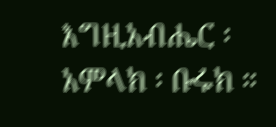እግዚአብሔር ፡ አምላክ ፡ ቡሩክ ።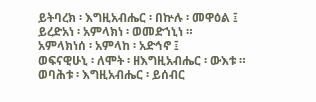ይትባረክ ፡ እግዚአብሔር ፡ በኵሉ ፡ መዋዕል ፤
ይረድአነ ፡ አምላክነ ፡ ወመድኀኒነ ።
አምላክነሰ ፡ አምላከ ፡ አድኅኖ ፤
ወፍናዊሁኒ ፡ ለሞት ፡ ዘእግዚአብሔር ፡ ውእቱ ።
ወባሕቱ ፡ እግዚአብሔር ፡ ይሰብር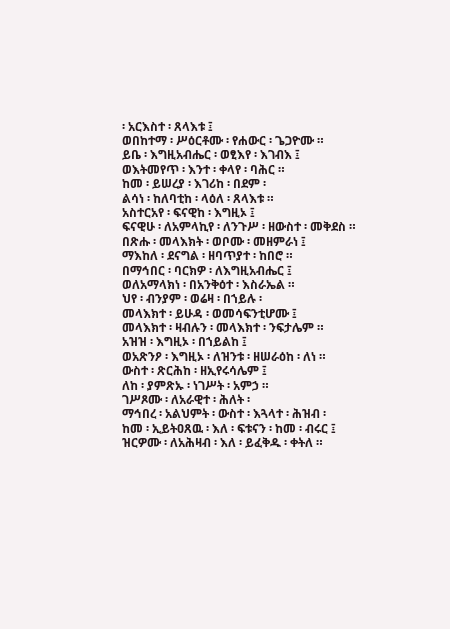፡ አርእስተ ፡ ጸላእቱ ፤
ወበከተማ ፡ ሥዕርቶሙ ፡ የሐውር ፡ ጌጋዮሙ ።
ይቤ ፡ እግዚአብሔር ፡ ወፂእየ ፡ እገብእ ፤
ወእትመየጥ ፡ እንተ ፡ ቀላየ ፡ ባሕር ።
ከመ ፡ ይሠረያ ፡ እገሪከ ፡ በደም ፡
ልሳነ ፡ ከለባቲከ ፡ ላዕለ ፡ ጸላእቱ ።
አስተርአየ ፡ ፍናዊከ ፡ እግዚኦ ፤
ፍናዊሁ ፡ ለአምላኪየ ፡ ለንጉሥ ፡ ዘውስተ ፡ መቅደስ ።
በጽሑ ፡ መላእክት ፡ ወቦሙ ፡ መዘምራነ ፤
ማእከለ ፡ ደናግል ፡ ዘባጥያተ ፡ ከበሮ ።
በማኅበር ፡ ባርክዎ ፡ ለእግዚአብሔር ፤
ወለአማላክነ ፡ በአንቅዕተ ፡ እስራኤል ።
ህየ ፡ ብንያም ፡ ወሬዛ ፡ በኀይሉ ፡
መላእክተ ፡ ይሁዳ ፡ ወመሳፍንቲሆሙ ፤
መላእክተ ፡ ዛብሉን ፡ መላእክተ ፡ ንፍታሌም ።
አዝዝ ፡ እግዚኦ ፡ በኀይልከ ፤
ወአጽንዖ ፡ እግዚኦ ፡ ለዝንቱ ፡ ዘሠራዕከ ፡ ለነ ።
ውስተ ፡ ጽርሕከ ፡ ዘኢየሩሳሌም ፤
ለከ ፡ ያምጽኡ ፡ ነገሥት ፡ አምኃ ።
ገሥጾሙ ፡ ለአራዊተ ፡ ሕለት ፡
ማኅበረ ፡ አልህምት ፡ ውስተ ፡ እጓላተ ፡ ሕዝብ ፡
ከመ ፡ ኢይትዐጸዉ ፡ እለ ፡ ፍቱናን ፡ ከመ ፡ ብሩር ፤
ዝርዎሙ ፡ ለአሕዛብ ፡ እለ ፡ ይፈቅዱ ፡ ቀትለ ።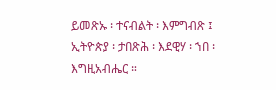ይመጽኡ ፡ ተናብልት ፡ እምግብጽ ፤
ኢትዮጵያ ፡ ታበጽሕ ፡ እደዊሃ ፡ ኀበ ፡ እግዚአብሔር ።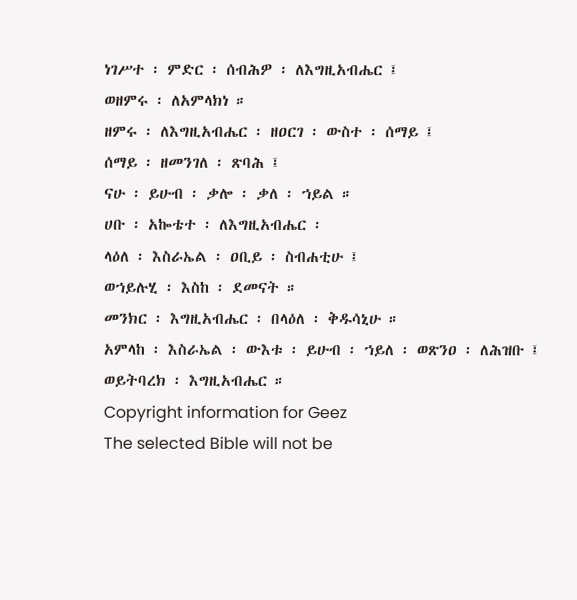ነገሥተ ፡ ምድር ፡ ሰብሕዎ ፡ ለእግዚአብሔር ፤
ወዘምሩ ፡ ለአምላክነ ።
ዘምሩ ፡ ለእግዚአብሔር ፡ ዘዐርገ ፡ ውስተ ፡ ሰማይ ፤
ሰማይ ፡ ዘመንገለ ፡ ጽባሕ ፤
ናሁ ፡ ይሁብ ፡ ቃሎ ፡ ቃለ ፡ ኀይል ።
ሀቡ ፡ አኰቴተ ፡ ለእግዚአብሔር ፡
ላዕለ ፡ እስራኤል ፡ ዐቢይ ፡ ስብሐቲሁ ፤
ወኀይሉሂ ፡ እስከ ፡ ደመናት ።
መንክር ፡ እግዚአብሔር ፡ በላዕለ ፡ ቅዱሳኒሁ ።
አምላከ ፡ እስራኤል ፡ ውእቱ ፡ ይሁብ ፡ ኀይለ ፡ ወጽንዐ ፡ ለሕዝቡ ፤
ወይትባረክ ፡ እግዚአብሔር ።
Copyright information for Geez
The selected Bible will not be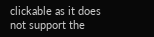clickable as it does not support the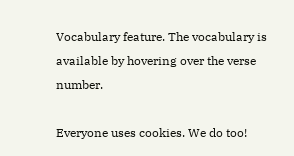Vocabulary feature. The vocabulary is available by hovering over the verse number.

Everyone uses cookies. We do too!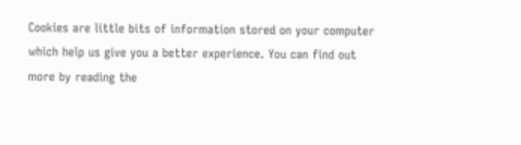Cookies are little bits of information stored on your computer which help us give you a better experience. You can find out more by reading the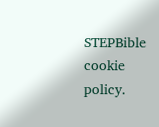STEPBible cookie policy.